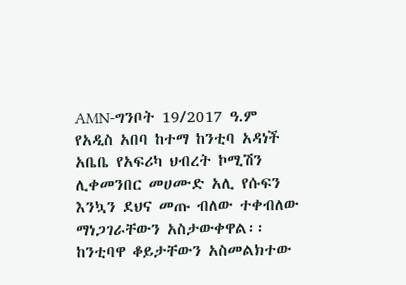AMN-ግንቦት 19/2017 ዓ.ም
የአዲስ አበባ ከተማ ከንቲባ አዳነች አቤቤ የአፍሪካ ህብረት ኮሚሽን ሊቀመንበር መሀሙድ አሊ የሱፍን እንኳን ደህና መጡ ብለው ተቀብለው ማነጋገራቸውን አስታውቀዋል፡፡
ከንቲባዋ ቆይታቸውን አስመልክተው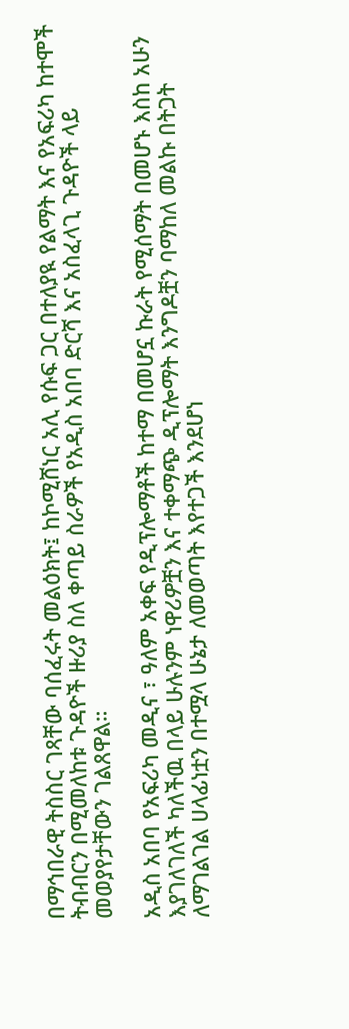በማኅበራዊ ትስስር ገጻቸው ባሰፈሩት መልዕክት፤ ከኮሚሸነር አሊ የሱፍ ጋር በተለያዪ የልማት እና የአፍሪካ ከተሞች ትብብርን በሚመለከቱ ጉዳዮች ዙሪያ ስለ ቀጣይ ስራዎች የአዲስ አበባ ድርሻ እና አስፈላጊ ጉዳዮች ላይ መወያየታቸውን ገልጸዋል።

አዲስ አበባ የአፍሪካ መዲና ፣ ዓለም አቀፍ የዲፕሎማቶች ከተማ በመሆኗ ኩራት የሚሰማት በመሆኑ እስከ አሁን እያገለገለች ካለችዉ በላይ ሁሉንም ነዋሪዎቿን እና ተቀማጭ ዲፕሎማት እንግዶቿን ባማከለ መልኩ በትጋት ለማገልገል ሀላፊነቷን በተሟላ ሁኔታ ለመወጣት እየተጋች እንደሆነ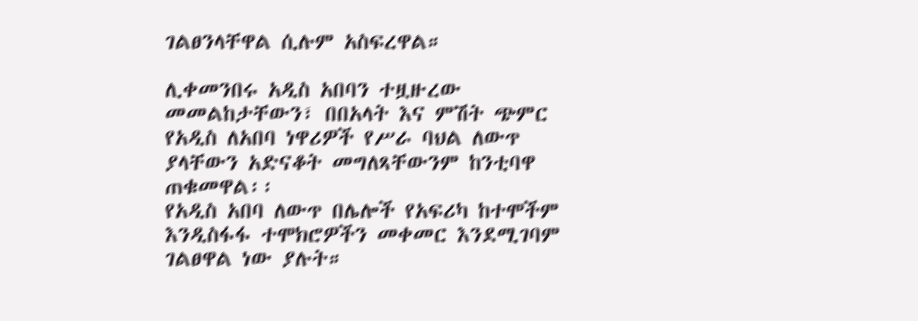ገልፀንላቸዋል ሲሉም አስፍረዋል።

ሊቀመንበሩ አዲስ አበባን ተዟዙረው መመልከታቸውን፣ በበአላት እና ምሽት ጭምር የአዲስ ለአበባ ነዋሪዎች የሥራ ባህል ለውጥ ያላቸውን አድናቆት መግለጻቸውንም ከንቲባዋ ጠቁመዋል፡፡
የአዲስ አበባ ለውጥ በሌሎች የአፍሪካ ከተሞችም እንዲስፋፋ ተሞክሮዎችን መቀመር እንደሚገባም ገልፀዋል ነው ያሉት።